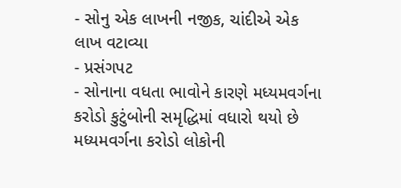- સોનુ એક લાખની નજીક, ચાંદીએ એક લાખ વટાવ્યા
- પ્રસંગપટ
- સોનાના વધતા ભાવોને કારણે મધ્યમવર્ગના કરોડો કુટુંબોની સમૃદ્ધિમાં વધારો થયો છે
મધ્યમવર્ગના કરોડો લોકોની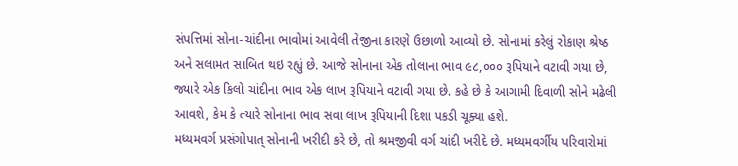સંપત્તિમાં સોના-ચાંદીના ભાવોમાં આવેલી તેજીના કારણે ઉછાળો આવ્યો છે. સોનામાં કરેલું રોકાણ શ્રેષ્ઠ અને સલામત સાબિત થઇ રહ્યું છે. આજે સોનાના એક તોલાના ભાવ ૯૮,૦૦૦ રૂપિયાને વટાવી ગયા છે, જ્યારે એક કિલો ચાંદીના ભાવ એક લાખ રૂપિયાને વટાવી ગયા છે. કહે છે કે આગામી દિવાળી સોને મઢેલી આવશે, કેમ કે ત્યારે સોનાના ભાવ સવા લાખ રૂપિયાની દિશા પકડી ચૂક્યા હશે.
મધ્યમવર્ગ પ્રસંગોપાત્ સોનાની ખરીદી કરે છે, તો શ્રમજીવી વર્ગ ચાંદી ખરીદે છે. મધ્યમવર્ગીય પરિવારોમાં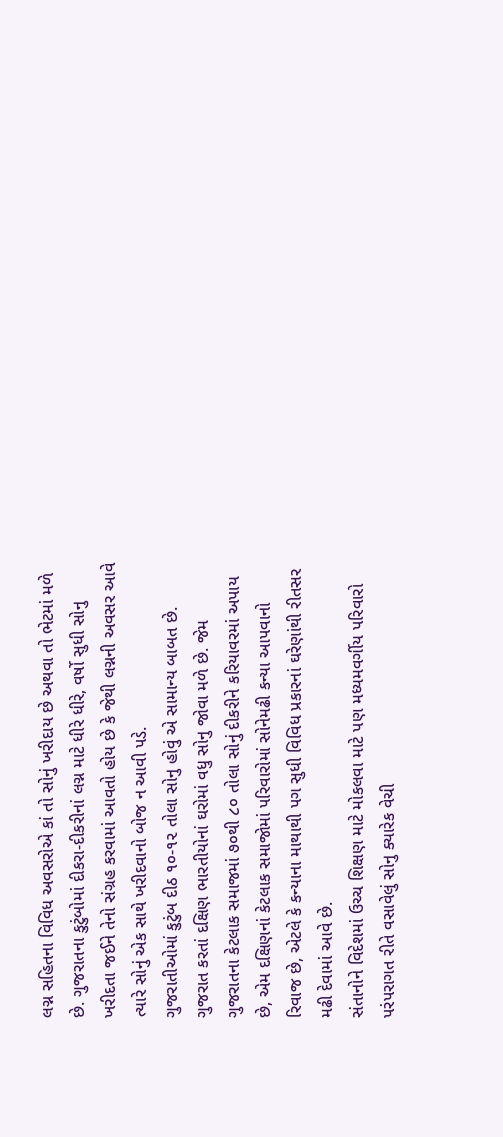લગ્ન સહિતના વિવિધ અવસરોએ કાં તો સોનું ખરીદાય છે અથવા તો ભેટમાં મળે છે. ગુજરાતના કુટુંબોમાં દીકરા-દીકરીનાં લગ્ન માટે ધીરે ધીરે, વર્ષો સુધી સોનુ ખરીદતા જઈને તેનો સંગ્રહ કરવામાં આવતો હોય છે કે જેથી લગ્નની અવસર આવે ત્યારે સોનું એક સાથે ખરીદવાનો બોજ ન આવી પડે.
ગુજરાતીઓમાં કુટુંબ દીઠ ૧૦-૧૨ તોલા સોનુ હોવું એ સામાન્ય બાબત છે. ગુજરાત કરતાં દક્ષિણ ભારતીયોનાં ઘરોમાં વધુ સોનુ જોવા મળે છે. જેમ ગુજરાતના કેટલાક સમાજમાં ૭૦થી ૮૦ તોલા સોનું દીકરીને કરિયાવરમાં અપાય છે, એમ દક્ષિણનાં કેટલાક સમાજોમાં પરિવારોમાં સોનેમઢી કન્યા આપવાનો રિવાજ છે, એટલે કે કન્યાના માથાથી પગ સુધી વિવિધ પ્રકારનાં ઘરેણાંથી રીતસર મઢી દેવામાં આવે છે.
સંતાનોને વિદેશમાં ઉચ્ચ શિક્ષણ માટે મોકલવા માટે પણ મધ્યમવર્ગીય પરિવારો પરંપરાગત રીતે વસાવેલું સોનુ ક્યારેક વેચી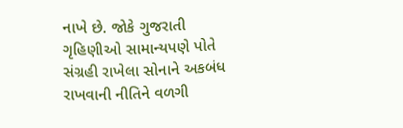નાખે છે. જોકે ગુજરાતી ગૃહિણીઓ સામાન્યપણે પોતે સંગ્રહી રાખેલા સોનાને અકબંધ રાખવાની નીતિને વળગી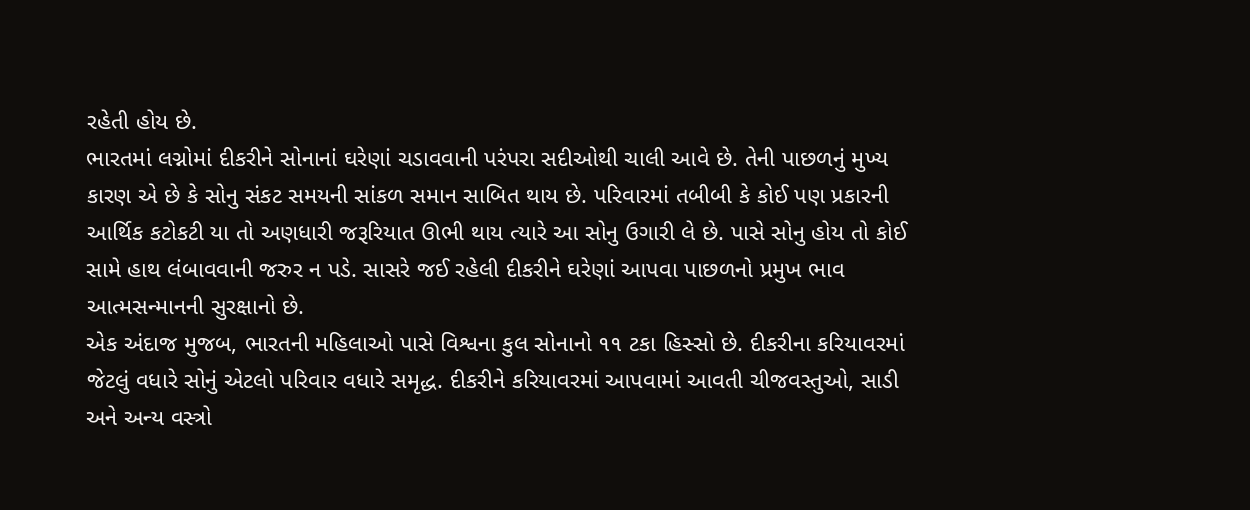રહેતી હોય છે.
ભારતમાં લગ્નોમાં દીકરીને સોનાનાં ઘરેણાં ચડાવવાની પરંપરા સદીઓથી ચાલી આવે છે. તેની પાછળનું મુખ્ય કારણ એ છે કે સોનુ સંકટ સમયની સાંકળ સમાન સાબિત થાય છે. પરિવારમાં તબીબી કે કોઈ પણ પ્રકારની આર્થિક કટોકટી યા તો અણધારી જરૂરિયાત ઊભી થાય ત્યારે આ સોનુ ઉગારી લે છે. પાસે સોનુ હોય તો કોઈ સામે હાથ લંબાવવાની જરુર ન પડે. સાસરે જઈ રહેલી દીકરીને ઘરેણાં આપવા પાછળનો પ્રમુખ ભાવ આત્મસન્માનની સુરક્ષાનો છે.
એક અંદાજ મુજબ, ભારતની મહિલાઓ પાસે વિશ્વના કુલ સોનાનો ૧૧ ટકા હિસ્સો છે. દીકરીના કરિયાવરમાં જેટલું વધારે સોનું એટલો પરિવાર વધારે સમૃદ્ધ. દીકરીને કરિયાવરમાં આપવામાં આવતી ચીજવસ્તુઓ, સાડી અને અન્ય વસ્ત્રો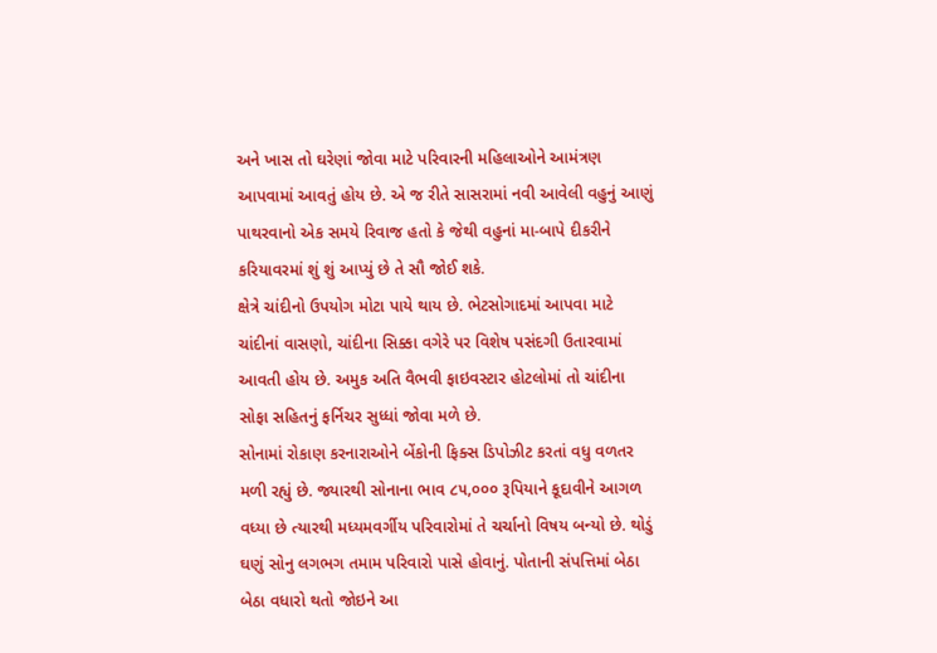અને ખાસ તો ઘરેણાં જોવા માટે પરિવારની મહિલાઓને આમંત્રણ આપવામાં આવતું હોય છે. એ જ રીતે સાસરામાં નવી આવેલી વહુનું આણું પાથરવાનો એક સમયે રિવાજ હતો કે જેથી વહુનાં મા-બાપે દીકરીને કરિયાવરમાં શું શું આપ્યું છે તે સૌ જોઈ શકે.
ક્ષેત્રે ચાંદીનો ઉપયોગ મોટા પાયે થાય છે. ભેટસોગાદમાં આપવા માટે ચાંદીનાં વાસણો, ચાંદીના સિક્કા વગેરે પર વિશેષ પસંદગી ઉતારવામાં આવતી હોય છે. અમુક અતિ વૈભવી ફાઇવસ્ટાર હોટલોમાં તો ચાંદીના સોફા સહિતનું ફર્નિચર સુધ્ધાં જોવા મળે છે.
સોનામાં રોકાણ કરનારાઓને બેંકોની ફિક્સ ડિપોઝીટ કરતાં વધુ વળતર મળી રહ્યું છે. જ્યારથી સોનાના ભાવ ૮૫,૦૦૦ રૂપિયાને કૂદાવીને આગળ વધ્યા છે ત્યારથી મધ્યમવર્ગીય પરિવારોમાં તે ચર્ચાનો વિષય બન્યો છે. થોડું ઘણું સોનુ લગભગ તમામ પરિવારો પાસે હોવાનું. પોતાની સંપત્તિમાં બેઠા બેઠા વધારો થતો જોઇને આ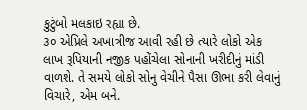કુટુંબો મલકાઇ રહ્યા છે.
૩૦ એપ્રિલે અખાત્રીજ આવી રહી છે ત્યારે લોકો એક લાખ રૂપિયાની નજીક પહોંચેલા સોનાની ખરીદીનું માંડી વાળશે. તે સમયે લોકો સોનુ વેચીને પૈસા ઊભા કરી લેવાનું વિચારે, એમ બને.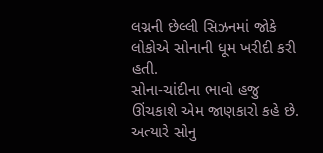લગ્નની છેલ્લી સિઝનમાં જોકે લોકોએ સોનાની ધૂમ ખરીદી કરી હતી.
સોના-ચાંદીના ભાવો હજુ ઊંચકાશે એમ જાણકારો કહે છે. અત્યારે સોનુ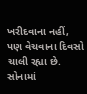ખરીદવાના નહીં, પણ વેચવાના દિવસો ચાલી રહ્યા છે. સોનામાં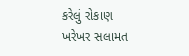કરેલું રોકાણ ખરેખર સલામત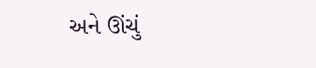અને ઊંચું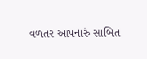વળતર આપનારું સાબિત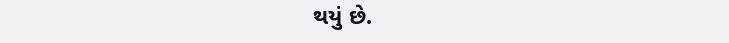થયું છે.